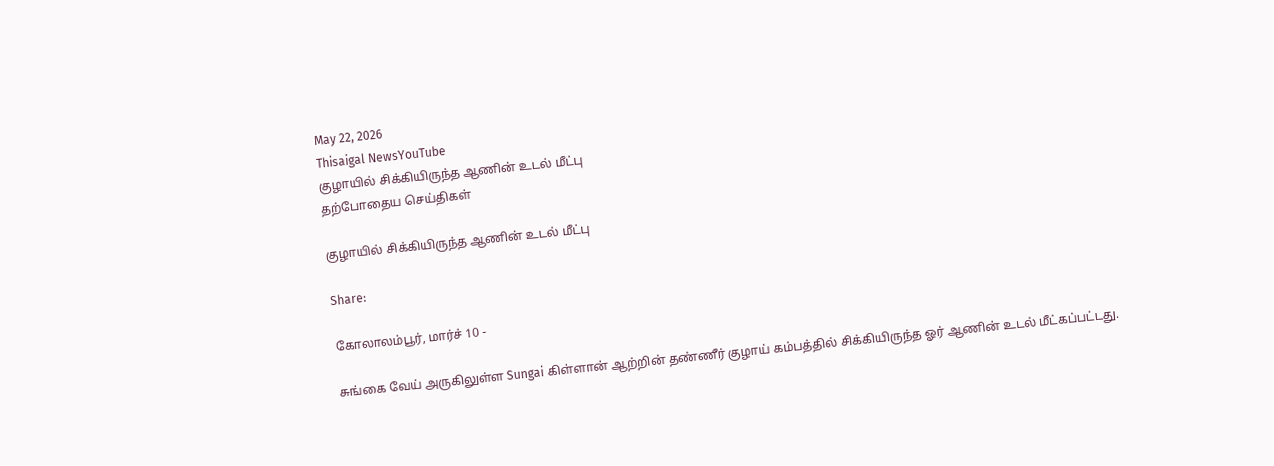May 22, 2026
Thisaigal NewsYouTube
குழாயில் சிக்கியிருந்த ஆணின் உடல் மீட்பு
தற்போதைய செய்திகள்

குழாயில் சிக்கியிருந்த ஆணின் உடல் மீட்பு

Share:

கோலாலம்பூர், மார்ச் 10 -

சுங்கை வேய் அருகிலுள்ள Sungai கிள்ளான் ஆற்றின் தண்ணீர் குழாய் கம்பத்தில் சிக்கியிருந்த ஓர் ஆணின் உடல் மீட்கப்பட்டது.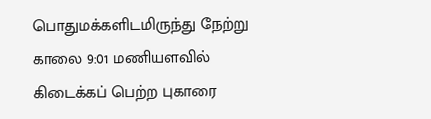பொதுமக்களிடமிருந்து நேற்று காலை 9:01 மணியளவில் கிடைக்கப் பெற்ற புகாரை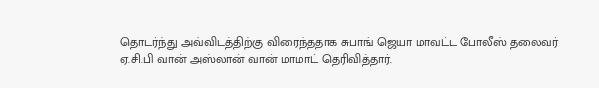தொடர்ந்து அவ்விடத்திற்கு விரைந்ததாக சுபாங் ஜெயா மாவட்ட போலீஸ் தலைவர் ஏ.சி.பி வான் அஸ்லான் வான் மாமாட் தெரிவித்தார்.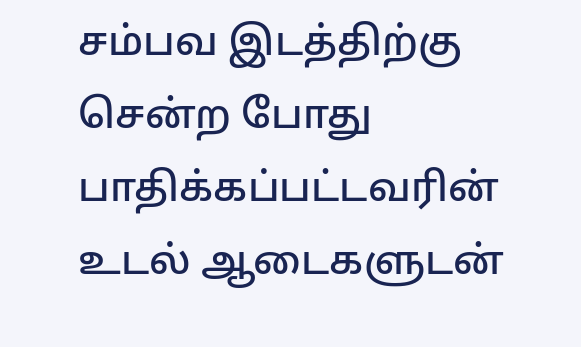சம்பவ இடத்திற்கு சென்ற போது பாதிக்கப்பட்டவரின் உடல் ஆடைகளுடன்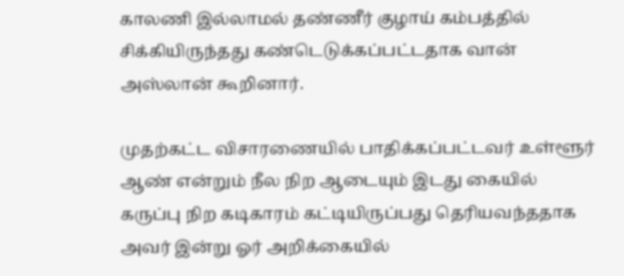காலணி இல்லாமல் தண்ணீர் குழாய் கம்பத்தில் சிக்கியிருந்தது கண்டெடுக்கப்பட்டதாக வான் அஸ்லான் கூறினார்.

முதற்கட்ட விசாரணையில் பாதிக்கப்பட்டவர் உள்ளூர் ஆண் என்றும் நீல நிற ஆடையும் இடது கையில் கருப்பு நிற கடிகாரம் கட்டியிருப்பது தெரியவந்ததாக அவர் இன்று ஓர் அறிக்கையில்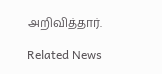அறிவித்தார்.

Related News